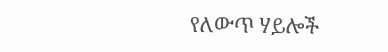የለውጥ ሃይሎች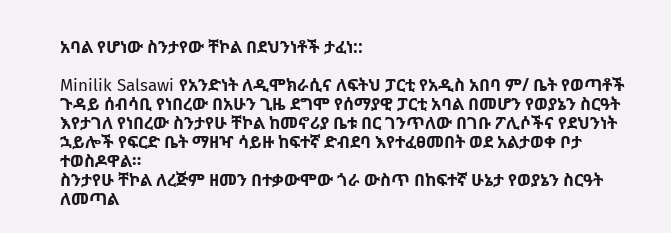አባል የሆነው ስንታየው ቸኮል በደህንነቶች ታፈነ::

Minilik Salsawi የአንድነት ለዲሞክራሲና ለፍትህ ፓርቲ የአዲስ አበባ ም/ ቤት የወጣቶች ጉዳይ ሰብሳቢ የነበረው በአሁን ጊዜ ደግሞ የሰማያዊ ፓርቲ አባል በመሆን የወያኔን ስርዓት እየታገለ የነበረው ስንታየሁ ቸኮል ከመኖሪያ ቤቱ በር ገንጥለው በገቡ ፖሊሶችና የደህንነት ኋይሎች የፍርድ ቤት ማዘዣ ሳይዙ ከፍተኛ ድብደባ እየተፈፀመበት ወደ አልታወቀ ቦታ ተወስዶዋል።
ስንታየሁ ቸኮል ለረጅም ዘመን በተቃውሞው ጎራ ውስጥ በከፍተኛ ሁኔታ የወያኔን ስርዓት ለመጣል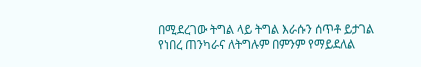በሚደረገው ትግል ላይ ትግል እራሱን ሰጥቶ ይታገል የነበረ ጠንካራና ለትግሉም በምንም የማይደለል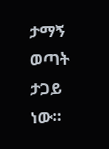ታማኝ ወጣት ታጋይ ነው።